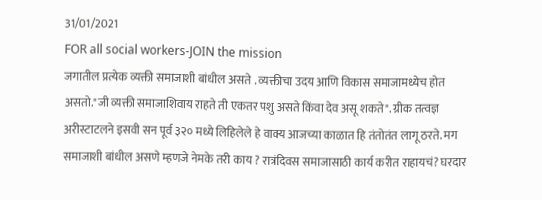31/01/2021
FOR all social workers-JOIN the mission
जगातील प्रत्येक व्यक्ती समाजाशी बांधील असते . व्यक्तीचा उदय आणि विकास समाजामध्येच होत असतो."जी व्यक्ती समाजाशिवाय राहते ती एकतर पशु असते किंवा देव असू शकते". ग्रीक तत्वज्ञ अरीस्टाटलने इसवी सन पूर्व ३२० मध्ये लिहिलेले हे वाक्य आजच्या काळात हि तंतोतंत लागू ठरते. मग समाजाशी बांधील असणे म्हणजे नेमके तरी काय ? रात्रंदिवस समाजासाठी कार्य करीत राहायचं? घरदार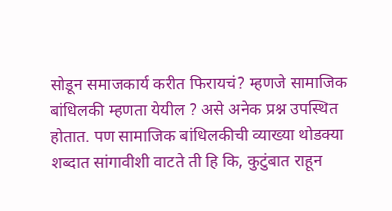सोडून समाजकार्य करीत फिरायचं? म्हणजे सामाजिक बांधिलकी म्हणता येयील ? असे अनेक प्रश्न उपस्थित होतात. पण सामाजिक बांधिलकीची व्याख्या थोडक्या शब्दात सांगावीशी वाटते ती हि कि, कुटुंबात राहून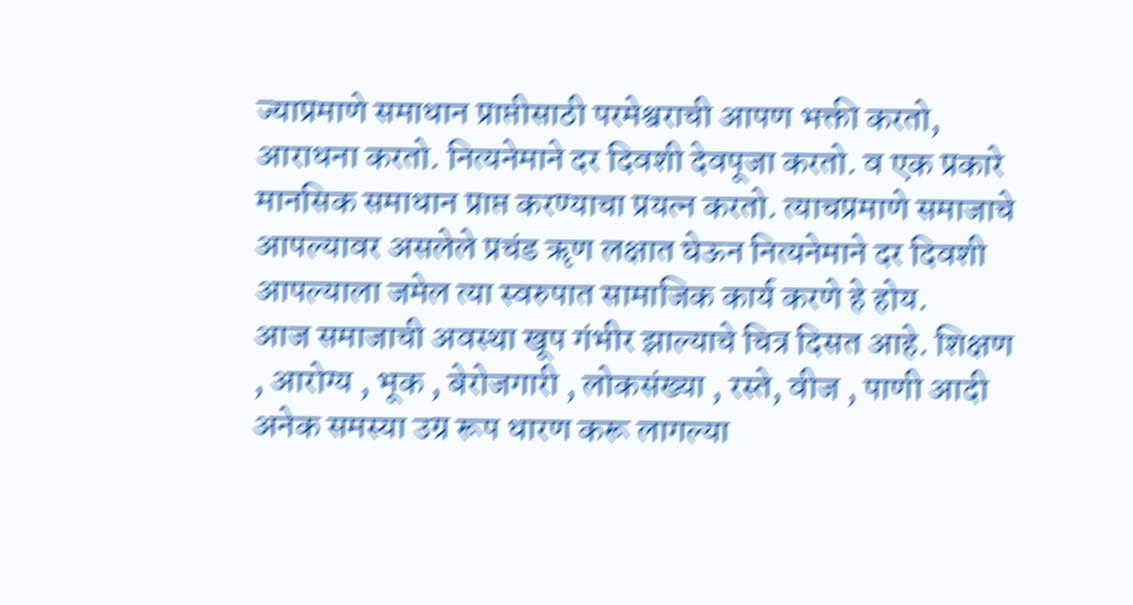ज्याप्रमाणे समाधान प्राप्तीसाठी परमेश्वराची आपण भक्ती करतो, आराधना करतो. नित्यनेमाने दर दिवशी देवपूजा करतो. व एक प्रकारे मानसिक समाधान प्राप्त करण्याचा प्रयत्न करतो. त्याचप्रमाणे समाजाचे आपल्यावर असलेले प्रचंड ॠण लक्षात घेऊन नित्यनेमाने दर दिवशी आपल्याला जमेल त्या स्वरुपात सामाजिक कार्य करणे हे होय.
आज समाजाची अवस्था खूप गंभीर झाल्याचे चित्र दिसत आहे. शिक्षण , आरोग्य , भूक , बेरोजगारी , लोकसंख्या , रस्ते, वीज , पाणी आदी अनेक समस्या उग्र रूप धारण करू लागल्या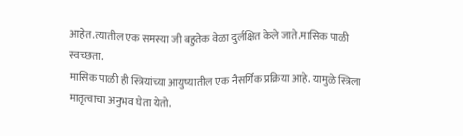आहेत.त्यातील एक समस्या जी बहुतेक वेळा दुर्लक्षित केले जाते.मासिक पाळी स्वच्छता.
मासिक पाळी ही स्त्रियांच्या आयुष्यातील एक नैसर्गिक प्रक्रिया आहे. यामुळे स्त्रिला मातृत्वाचा अनुभव घेता येतो.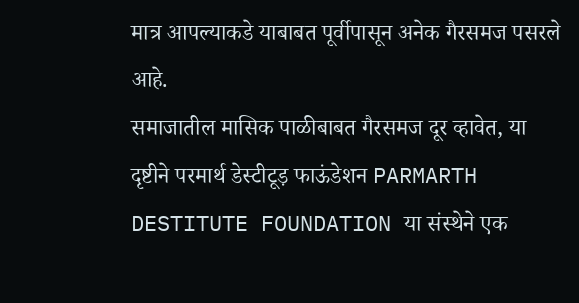मात्र आपल्याकडे याबाबत पूर्वीपासून अनेक गैरसमज पसरले आहे.
समाजातील मासिक पाळीबाबत गैरसमज दूर व्हावेत, या दृष्टीने परमार्थ डेस्टीटूड़ फाऊंडेशन PARMARTH DESTITUTE FOUNDATION या संस्थेने एक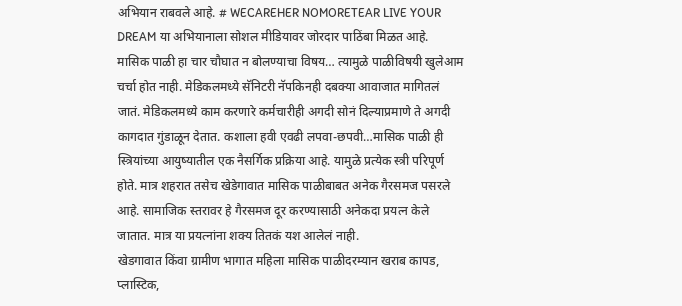अभियान राबवले आहे. # WECAREHER NOMORETEAR LIVE YOUR DREAM या अभियानाला सोशल मीडियावर जोरदार पाठिंबा मिळत आहे.
मासिक पाळी हा चार चौघात न बोलण्याचा विषय… त्यामुळे पाळीविषयी खुलेआम चर्चा होत नाही. मेडिकलमध्ये सॅनिटरी नॅपकिनही दबक्या आवाजात मागितलं जातं. मेडिकलमध्ये काम करणारे कर्मचारीही अगदी सोनं दिल्याप्रमाणे ते अगदी कागदात गुंडाळून देतात. कशाला हवी एवढी लपवा-छपवी…मासिक पाळी ही स्त्रियांच्या आयुष्यातील एक नैसर्गिक प्रक्रिया आहे. यामुळे प्रत्येक स्त्री परिपूर्ण होते. मात्र शहरात तसेच खेडेगावात मासिक पाळीबाबत अनेक गैरसमज पसरले आहे. सामाजिक स्तरावर हे गैरसमज दूर करण्यासाठी अनेकदा प्रयत्न केले जातात. मात्र या प्रयत्नांना शक्य तितकं यश आलेलं नाही.
खेडगावात किंवा ग्रामीण भागात महिला मासिक पाळीदरम्यान खराब कापड, प्लास्टिक,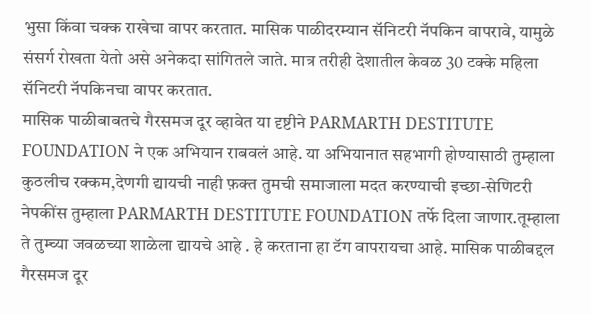भुसा किंवा चक्क राखेचा वापर करतात. मासिक पाळीदरम्यान सॅनिटरी नॅपकिन वापरावे, यामुळे संसर्ग रोखता येतो असे अनेकदा सांगितले जाते. मात्र तरीही देशातील केवळ 30 टक्के महिला सॅनिटरी नॅपकिनचा वापर करतात.
मासिक पाळीबाबतचे गैरसमज दूर व्हावेत या दृष्टीने PARMARTH DESTITUTE FOUNDATION ने एक अभियान राबवलं आहे. या अभियानात सहभागी होण्यासाठी तुम्हाला कुठलीच रक्कम,देणगी द्यायची नाही फ़क्त तुमची समाजाला मदत करण्याची इच्छा-सेणिटरी नेपकींस तुम्हाला PARMARTH DESTITUTE FOUNDATION तर्फे दिला जाणार.तूम्हाला ते तुम्च्या जवळच्या शाळेला द्यायचे आहे . हे करताना हा टॅग वापरायचा आहे. मासिक पाळीबद्दल गैरसमज दूर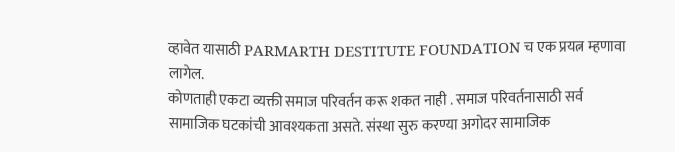व्हावेत यासाठी PARMARTH DESTITUTE FOUNDATION च एक प्रयत्न म्हणावा लागेल.
कोणताही एकटा व्यक्ती समाज परिवर्तन करू शकत नाही . समाज परिवर्तनासाठी सर्व सामाजिक घटकांची आवश्यकता असते. संस्था सुरु करण्या अगोदर सामाजिक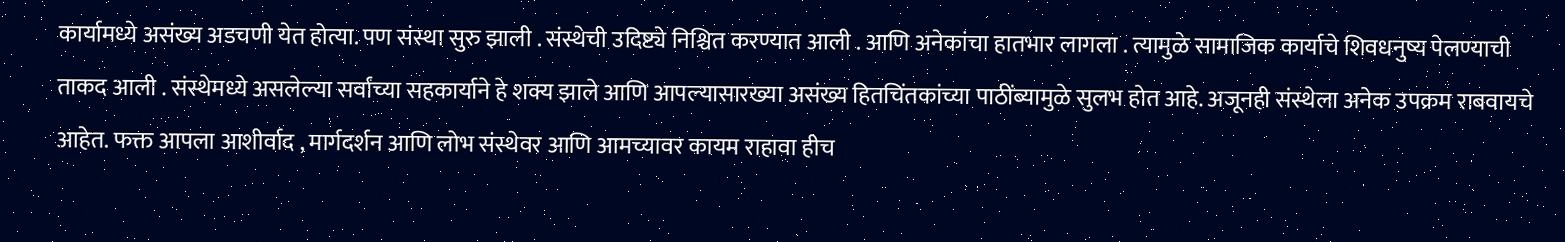कार्यामध्ये असंख्य अडचणी येत होत्या. पण संस्था सुरु झाली . संस्थेची उदिष्ट्ये निश्चित करण्यात आली . आणि अनेकांचा हातभार लागला . त्यामुळे सामाजिक कार्याचे शिवधनुष्य पेलण्याची ताकद आली . संस्थेमध्ये असलेल्या सर्वांच्या सहकार्याने हे शक्य झाले आणि आपल्यासारख्या असंख्य हितचिंतकांच्या पाठींब्यामुळे सुलभ होत आहे. अजूनही संस्थेला अनेक उपक्रम राबवायचे आहेत. फक्त आपला आशीर्वाद , मार्गदर्शन आणि लोभ संस्थेवर आणि आमच्यावर कायम राहावा हीच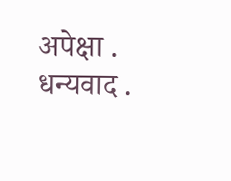अपेक्षा .
धन्यवाद .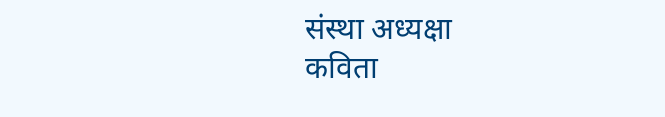संस्था अध्यक्षा
कविता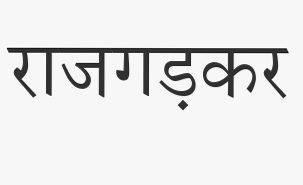राजगड़कर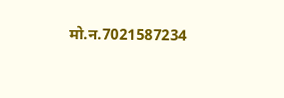मो.न.7021587234